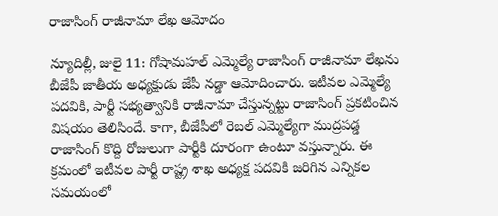రాజాసింగ్‌ రాజీనామా లేఖ ఆమోదం

న్యూదిల్లీ, జులై 11: గోషామహల్‌ ఎమ్మెల్యే రాజాసింగ్‌ రాజీనామా లేఖను బీజేపీ జాతీయ అధ్యక్షుడు జేపీ నడ్డా ఆమోదించారు. ఇటీవల ఎమ్మెల్యే పదవికి, పార్టీ సభ్యత్వానికి రాజీనామా చేస్తున్నట్టు రాజాసింగ్‌ ప్రకటించిన విషయం తెలిసిందే. కాగా, బీజేపీలో రెబల్‌ ఎమ్మెల్యేగా ముద్రపడ్డ రాజాసింగ్‌ కొద్ది రోజులుగా పార్టీకి దూరంగా ఉంటూ వస్తున్నారు. ఈ క్రమంలో ఇటీవల పార్టీ రాష్ట్ర శాఖ అధ్యక్ష పదవికి జరిగిన ఎన్నికల సమయంలో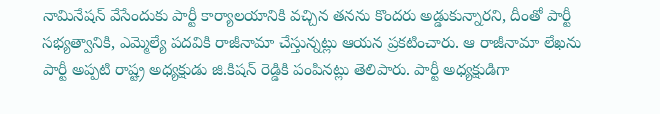నామినేషన్‌ వేసేందుకు పార్టీ కార్యాలయానికి వచ్చిన తనను కొందరు అడ్డుకున్నారని, దీంతో పార్టీ సభ్యత్వానికి, ఎమ్మెల్యే పదవికి రాజీనామా చేస్తున్నట్లు ఆయన ప్రకటించారు. ఆ రాజీనామా లేఖను పార్టీ అప్పటి రాష్ట్ర అధ్యక్షుడు జి.కిషన్‌ రెడ్డికి పంపినట్లు తెలిపారు. పార్టీ అధ్యక్షుడిగా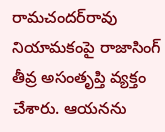రామచందర్‌రావు నియామకంపై రాజాసింగ్‌ తీవ్ర అసంతృప్తి వ్యక్తం చేశారు. ఆయనను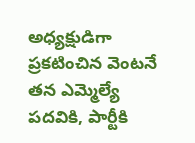అధ్యక్షుడిగా ప్రకటించిన వెంటనే తన ఎమ్మెల్యే పదవికి, పార్టీకి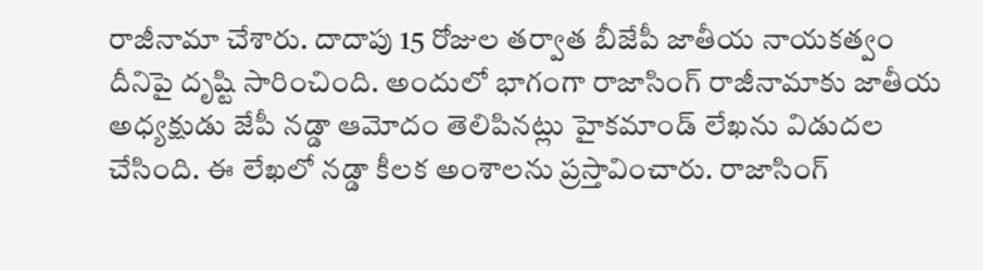రాజీనామా చేశారు. దాదాపు 15 రోజుల తర్వాత బీజేపీ జాతీయ నాయకత్వం దీనిపై దృష్టి సారించింది. అందులో భాగంగా రాజాసింగ్‌ రాజీనామాకు జాతీయ అధ్యక్షుడు జేపీ నడ్డా ఆమోదం తెలిపినట్లు హైకమాండ్‌ లేఖను విడుదల చేసింది. ఈ లేఖలో నడ్డా కీలక అంశాలను ప్రస్తావించారు. రాజాసింగ్‌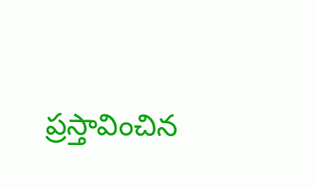ప్రస్తావించిన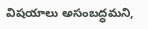విషయాలు అసంబద్ధమని,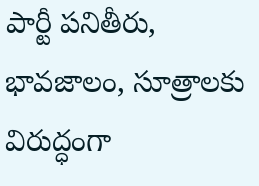పార్టీ పనితీరు, భావజాలం, సూత్రాలకు విరుద్ధంగా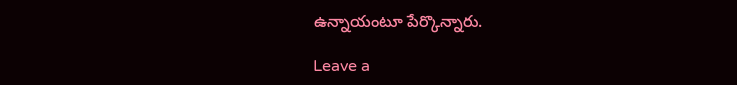ఉన్నాయంటూ పేర్కొన్నారు.

Leave a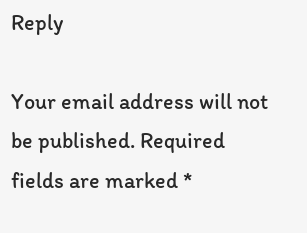Reply

Your email address will not be published. Required fields are marked *